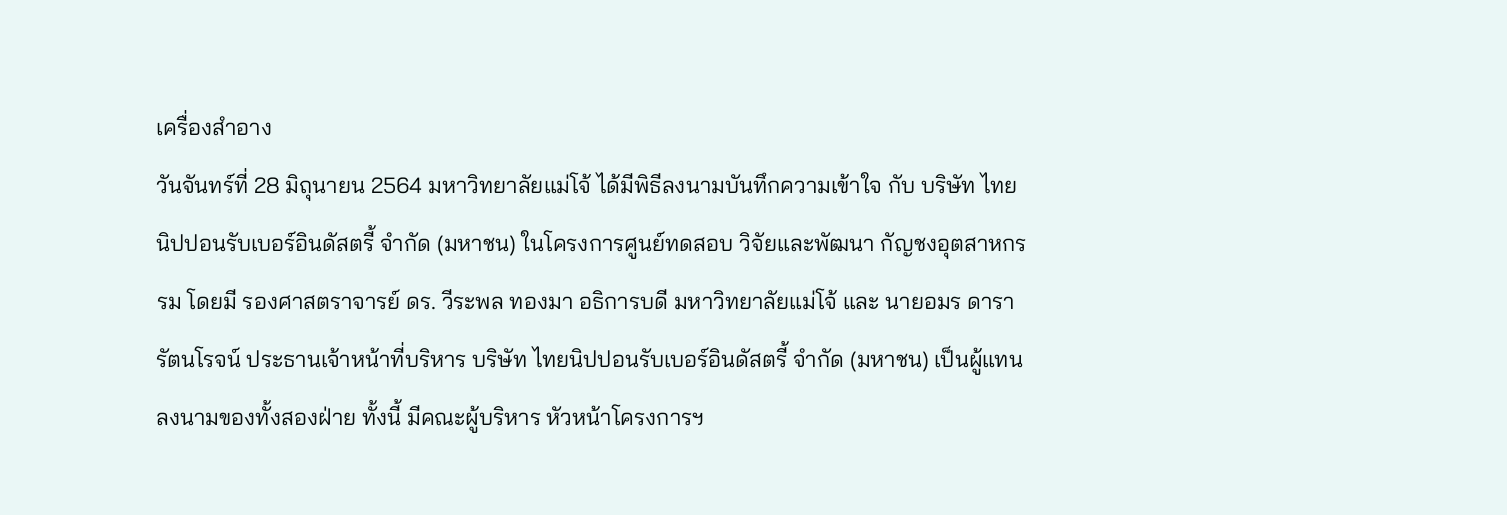เครื่องสำอาง
วันจันทร์ที่ 28 มิถุนายน 2564 มหาวิทยาลัยแม่โจ้ ได้มีพิธีลงนามบันทึกความเข้าใจ กับ บริษัท ไทยนิปปอนรับเบอร์อินดัสตรี้ จำกัด (มหาชน) ในโครงการศูนย์ทดสอบ วิจัยและพัฒนา กัญชงอุตสาหกรรม โดยมี รองศาสตราจารย์ ดร. วีระพล ทองมา อธิการบดี มหาวิทยาลัยแม่โจ้ และ นายอมร ดารารัตนโรจน์ ประธานเจ้าหน้าที่บริหาร บริษัท ไทยนิปปอนรับเบอร์อินดัสตรี้ จำกัด (มหาชน) เป็นผู้แทนลงนามของทั้งสองฝ่าย ทั้งนี้ มีคณะผู้บริหาร หัวหน้าโครงการฯ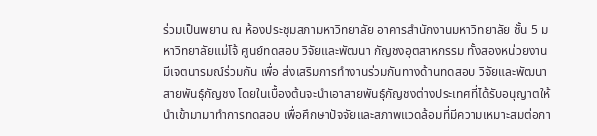ร่วมเป็นพยาน ณ ห้องประชุมสภามหาวิทยาลัย อาคารสำนักงานมหาวิทยาลัย ชั้น 5 มหาวิทยาลัยแม่โจ้ ศูนย์ทดสอบ วิจัยและพัฒนา กัญชงอุตสาหกรรม ทั้งสองหน่วยงาน มีเจตนารมณ์ร่วมกัน เพื่อ ส่งเสริมการทำงานร่วมกันทางด้านทดสอบ วิจัยและพัฒนาสายพันธุ์กัญชง โดยในเบื้องต้นจะนำเอาสายพันธุ์กัญชงต่างประเทศที่ได้รับอนุญาตให้นำเข้ามามาทำการทดสอบ เพื่อศึกษาปัจจัยและสภาพแวดล้อมที่มีความเหมาะสมต่อกา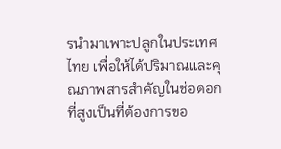รนำมาเพาะปลูกในประเทศไทย เพื่อให้ได้ปริมาณและคุณภาพสารสำคัญในช่อดอกที่สูงเป็นที่ต้องการขอ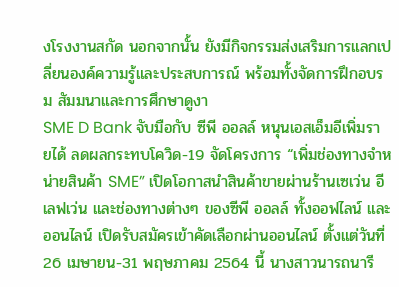งโรงงานสกัด นอกจากนั้น ยังมีกิจกรรมส่งเสริมการแลกเปลี่ยนองค์ความรู้และประสบการณ์ พร้อมทั้งจัดการฝึกอบรม สัมมนาและการศึกษาดูงา
SME D Bank จับมือกับ ซีพี ออลล์ หนุนเอสเอ็มอีเพิ่มรายได้ ลดผลกระทบโควิด-19 จัดโครงการ “เพิ่มช่องทางจำหน่ายสินค้า SME” เปิดโอกาสนำสินค้าขายผ่านร้านเซเว่น อีเลฟเว่น และช่องทางต่างๆ ของซีพี ออลล์ ทั้งออฟไลน์ และออนไลน์ เปิดรับสมัครเข้าคัดเลือกผ่านออนไลน์ ตั้งแต่วันที่ 26 เมษายน-31 พฤษภาคม 2564 นี้ นางสาวนารถนารี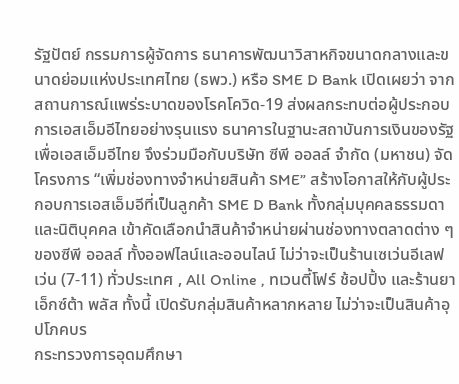รัฐปัตย์ กรรมการผู้จัดการ ธนาคารพัฒนาวิสาหกิจขนาดกลางและขนาดย่อมแห่งประเทศไทย (ธพว.) หรือ SME D Bank เปิดเผยว่า จากสถานการณ์แพร่ระบาดของโรคโควิด-19 ส่งผลกระทบต่อผู้ประกอบการเอสเอ็มอีไทยอย่างรุนแรง ธนาคารในฐานะสถาบันการเงินของรัฐเพื่อเอสเอ็มอีไทย จึงร่วมมือกับบริษัท ซีพี ออลล์ จำกัด (มหาชน) จัดโครงการ “เพิ่มช่องทางจำหน่ายสินค้า SME” สร้างโอกาสให้กับผู้ประกอบการเอสเอ็มอีที่เป็นลูกค้า SME D Bank ทั้งกลุ่มบุคคลธรรมดา และนิติบุคคล เข้าคัดเลือกนำสินค้าจำหน่ายผ่านช่องทางตลาดต่าง ๆ ของซีพี ออลล์ ทั้งออฟไลน์และออนไลน์ ไม่ว่าจะเป็นร้านเซเว่นอีเลฟเว่น (7-11) ทั่วประเทศ , All Online , ทเวนตี้โฟร์ ช้อปปิ้ง และร้านยา เอ็กซ์ต้า พลัส ทั้งนี้ เปิดรับกลุ่มสินค้าหลากหลาย ไม่ว่าจะเป็นสินค้าอุปโภคบร
กระทรวงการอุดมศึกษา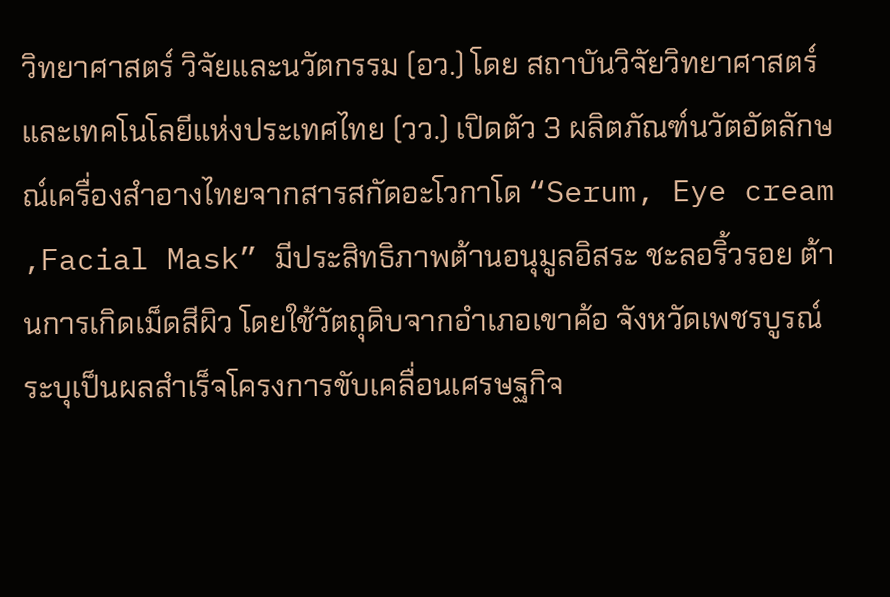วิทยาศาสตร์ วิจัยและนวัตกรรม (อว.) โดย สถาบันวิจัยวิทยาศาสตร์และเทคโนโลยีแห่งประเทศไทย (วว.) เปิดตัว 3 ผลิตภัณฑ์นวัตอัตลักษณ์เครื่องสำอางไทยจากสารสกัดอะโวกาโด “Serum, Eye cream ,Facial Mask” มีประสิทธิภาพต้านอนุมูลอิสระ ชะลอริ้วรอย ต้านการเกิดเม็ดสีผิว โดยใช้วัตถุดิบจากอำเภอเขาค้อ จังหวัดเพชรบูรณ์ ระบุเป็นผลสำเร็จโครงการขับเคลื่อนเศรษฐกิจ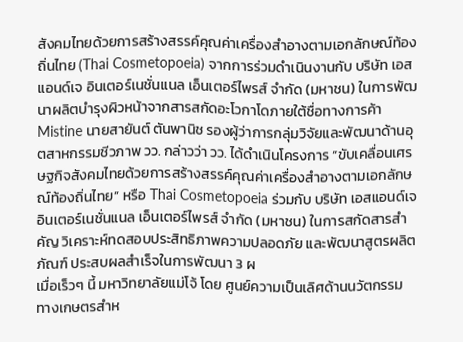สังคมไทยด้วยการสร้างสรรค์คุณค่าเครื่องสำอางตามเอกลักษณ์ท้องถิ่นไทย (Thai Cosmetopoeia) จากการร่วมดำเนินงานกับ บริษัท เอสแอนด์เจ อินเตอร์เนชั่นแนล เอ็นเตอร์ไพรส์ จำกัด (มหาชน) ในการพัฒนาผลิตบำรุงผิวหน้าจากสารสกัดอะโวกาโดภายใต้ชื่อทางการค้า Mistine นายสายันต์ ตันพานิช รองผู้ว่าการกลุ่มวิจัยและพัฒนาด้านอุตสาหกรรมชีวภาพ วว. กล่าวว่า วว. ได้ดำเนินโครงการ “ขับเคลื่อนเศรษฐกิจสังคมไทยด้วยการสร้างสรรค์คุณค่าเครื่องสำอางตามเอกลักษณ์ท้องถิ่นไทย” หรือ Thai Cosmetopoeia ร่วมกับ บริษัท เอสแอนด์เจ อินเตอร์เนชั่นแนล เอ็นเตอร์ไพรส์ จำกัด (มหาชน) ในการสกัดสารสำคัญ วิเคราะห์ทดสอบประสิทธิภาพความปลอดภัย และพัฒนาสูตรผลิตภัณฑ์ ประสบผลสำเร็จในการพัฒนา 3 ผ
เมื่อเร็วๆ นี้ มหาวิทยาลัยแม่โจ้ โดย ศูนย์ความเป็นเลิศด้านนวัตกรรมทางเกษตรสำห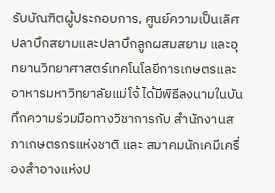รับบัณฑิตผู้ประกอบการ, ศูนย์ความเป็นเลิศปลาบึกสยามและปลาบึกลูกผสมสยาม และอุทยานวิทยาศาสตร์เทคโนโลยีการเกษตรและอาหารมหาวิทยาลัยแม่โจ้ ได้มีพิธีลงนามในบันทึกความร่วมมือทางวิชาการกับ สำนักงานสภาเกษตรกรแห่งชาติ และ สมาคมนักเคมีเครื่องสำอางแห่งป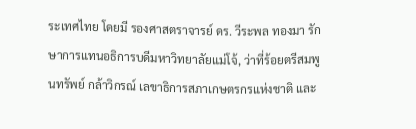ระเทศไทย โดยมี รองศาสตราจารย์ ดร. วีระพล ทองมา รักษาการแทนอธิการบดีมหาวิทยาลัยแม่โจ้, ว่าที่ร้อยตรีสมพูนทรัพย์ กล้าวิกรณ์ เลขาธิการสภาเกษตรกรแห่งชาติ และ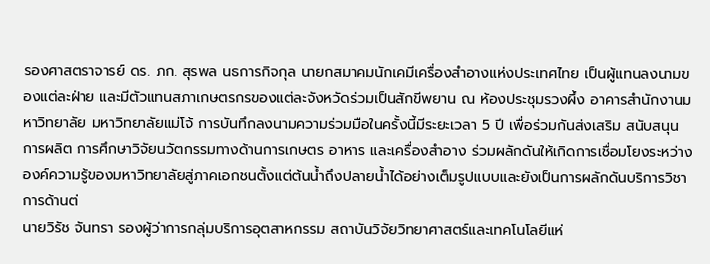รองศาสตราจารย์ ดร. ภก. สุรพล นธการกิจกุล นายกสมาคมนักเคมีเครื่องสำอางแห่งประเทศไทย เป็นผู้แทนลงนามของแต่ละฝ่าย และมีตัวแทนสภาเกษตรกรของแต่ละจังหวัดร่วมเป็นสักขีพยาน ณ ห้องประชุมรวงผึ้ง อาคารสำนักงานมหาวิทยาลัย มหาวิทยาลัยแม่โจ้ การบันทึกลงนามความร่วมมือในครั้งนี้มีระยะเวลา 5 ปี เพื่อร่วมกันส่งเสริม สนับสนุนการผลิต การศึกษาวิจัยนวัตกรรมทางด้านการเกษตร อาหาร และเครื่องสำอาง ร่วมผลักดันให้เกิดการเชื่อมโยงระหว่างองค์ความรู้ของมหาวิทยาลัยสู่ภาคเอกชนตั้งแต่ต้นน้ำถึงปลายน้ำได้อย่างเต็มรูปแบบและยังเป็นการผลักดันบริการวิชาการด้านต่
นายวิรัช จันทรา รองผู้ว่าการกลุ่มบริการอุตสาหกรรม สถาบันวิจัยวิทยาศาสตร์และเทคโนโลยีแห่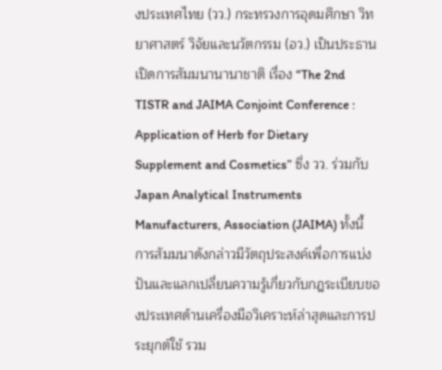งประเทศไทย (วว.) กระทรวงการอุดมศึกษา วิทยาศาสตร์ วิจัยและนวัตกรรม (อว.) เป็นประธานเปิดการสัมมนานานาชาติ เรื่อง “The 2nd TISTR and JAIMA Conjoint Conference : Application of Herb for Dietary Supplement and Cosmetics” ซึ่ง วว. ร่วมกับ Japan Analytical Instruments Manufacturers, Association (JAIMA) ทั้งนี้ การสัมมนาดังกล่าวมีวัตถุประสงค์เพื่อการแบ่งปันและแลกเปลี่ยนความรู้เกี่ยวกับกฎระเบียบของประเทศด้านเครื่องมือวิเคราะห์ล่าสุดและการประยุกต์ใช้ รวม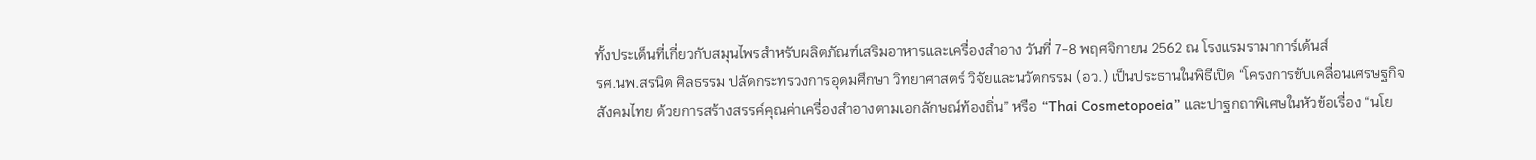ทั้งประเด็นที่เกี่ยวกับสมุนไพรสำหรับผลิตภัณฑ์เสริมอาหารและเครื่องสำอาง วันที่ 7-8 พฤศจิกายน 2562 ณ โรงแรมรามาการ์เด้นส์
รศ.นพ.สรนิต ศิลธรรม ปลัดกระทรวงการอุดมศึกษา วิทยาศาสตร์ วิจัยและนวัตกรรม (อว.) เป็นประธานในพิธีเปิด “โครงการขับเคลื่อนเศรษฐกิจสังคมไทย ด้วยการสร้างสรรค์คุณค่าเครื่องสำอางตามเอกลักษณ์ท้องถิ่น” หรือ “Thai Cosmetopoeia” และปาฐกถาพิเศษในหัวข้อเรื่อง “นโย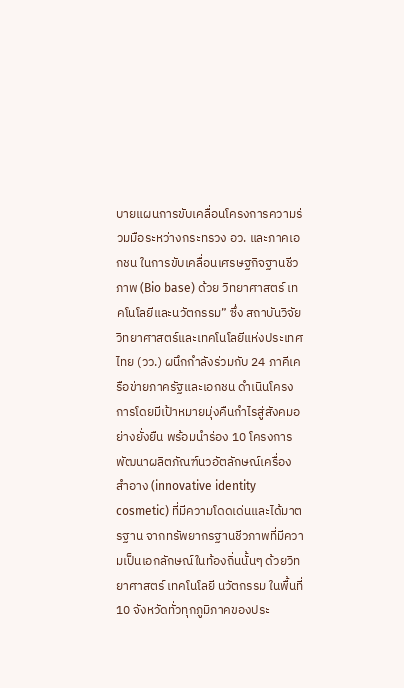บายแผนการขับเคลื่อนโครงการความร่วมมือระหว่างกระทรวง อว. และภาคเอกชน ในการขับเคลื่อนเศรษฐกิจฐานชีวภาพ (Bio base) ด้วย วิทยาศาสตร์ เทคโนโลยีและนวัตกรรม” ซึ่ง สถาบันวิจัยวิทยาศาสตร์และเทคโนโลยีแห่งประเทศไทย (วว.) ผนึกกำลังร่วมกับ 24 ภาคีเครือข่ายภาครัฐและเอกชน ดำเนินโครงการโดยมีเป้าหมายมุ่งคืนกำไรสู่สังคมอย่างยั่งยืน พร้อมนำร่อง 10 โครงการพัฒนาผลิตภัณฑ์นวอัตลักษณ์เครื่องสำอาง (innovative identity cosmetic) ที่มีความโดดเด่นและได้มาตรฐาน จากทรัพยากรฐานชีวภาพที่มีความเป็นเอกลักษณ์ในท้องถิ่นนั้นๆ ด้วยวิทยาศาสตร์ เทคโนโลยี นวัตกรรม ในพื้นที่ 10 จังหวัดทั่วทุกภูมิภาคของประ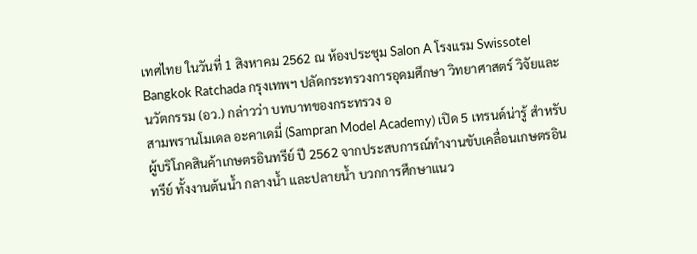เทศไทย ในวันที่ 1 สิงหาคม 2562 ณ ห้องประชุม Salon A โรงแรม Swissotel Bangkok Ratchada กรุงเทพฯ ปลัดกระทรวงการอุดมศึกษา วิทยาศาสตร์ วิจัยและนวัตกรรม (อว.) กล่าวว่า บทบาทของกระทรวง อ
สามพรานโมเดล อะคาเดมี่ (Sampran Model Academy) เปิด 5 เทรนด์น่ารู้ สำหรับผู้บริโภคสินค้าเกษตรอินทรีย์ ปี 2562 จากประสบการณ์ทำงานขับเคลื่อนเกษตรอินทรีย์ ทั้งงานต้นน้ำ กลางน้ำ และปลายน้ำ บวกการศึกษาแนว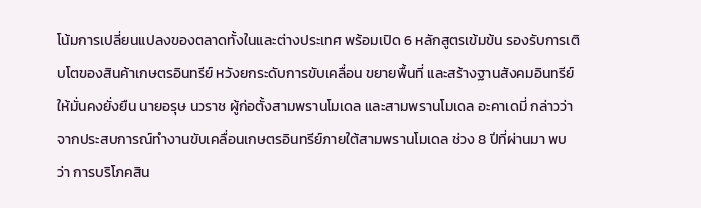โน้มการเปลี่ยนแปลงของตลาดทั้งในและต่างประเทศ พร้อมเปิด 6 หลักสูตรเข้มข้น รองรับการเติบโตของสินค้าเกษตรอินทรีย์ หวังยกระดับการขับเคลื่อน ขยายพื้นที่ และสร้างฐานสังคมอินทรีย์ให้มั่นคงยั่งยืน นายอรุษ นวราช ผู้ก่อตั้งสามพรานโมเดล และสามพรานโมเดล อะคาเดมี่ กล่าวว่า จากประสบการณ์ทำงานขับเคลื่อนเกษตรอินทรีย์ภายใต้สามพรานโมเดล ช่วง 8 ปีที่ผ่านมา พบว่า การบริโภคสิน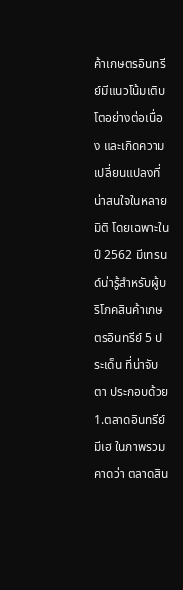ค้าเกษตรอินทรีย์มีแนวโน้มเติบโตอย่างต่อเนื่อง และเกิดความเปลี่ยนแปลงที่น่าสนใจในหลายมิติ โดยเฉพาะใน ปี 2562 มีเทรนด์น่ารู้สำหรับผู้บริโภคสินค้าเกษตรอินทรีย์ 5 ประเด็น ที่น่าจับตา ประกอบด้วย 1.ตลาดอินทรีย์มีเฮ ในภาพรวมคาดว่า ตลาดสิน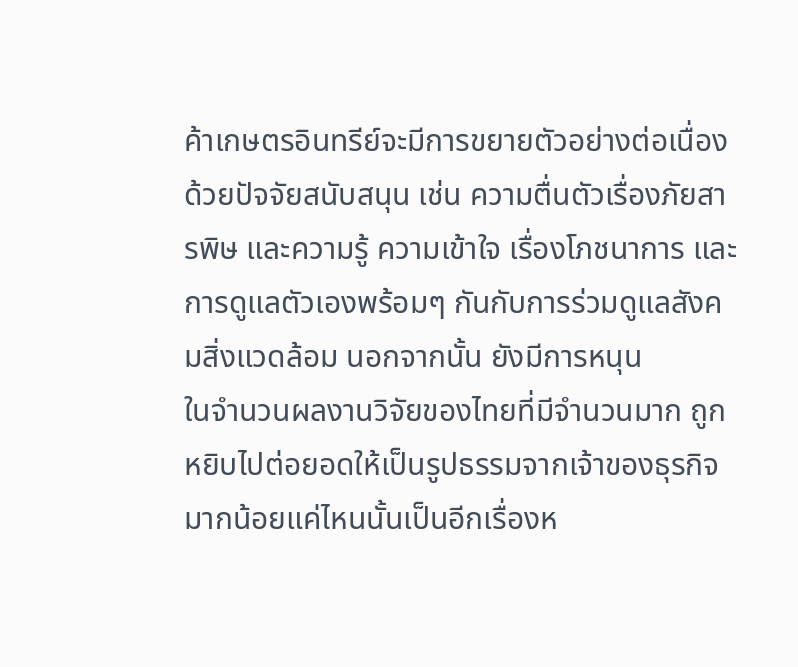ค้าเกษตรอินทรีย์จะมีการขยายตัวอย่างต่อเนื่องด้วยปัจจัยสนับสนุน เช่น ความตื่นตัวเรื่องภัยสารพิษ และความรู้ ความเข้าใจ เรื่องโภชนาการ และการดูแลตัวเองพร้อมๆ กันกับการร่วมดูแลสังคมสิ่งแวดล้อม นอกจากนั้น ยังมีการหนุน
ในจำนวนผลงานวิจัยของไทยที่มีจำนวนมาก ถูกหยิบไปต่อยอดให้เป็นรูปธรรมจากเจ้าของธุรกิจมากน้อยแค่ไหนนั้นเป็นอีกเรื่องห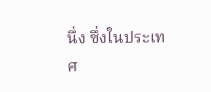นึ่ง ซึ่งในประเทศ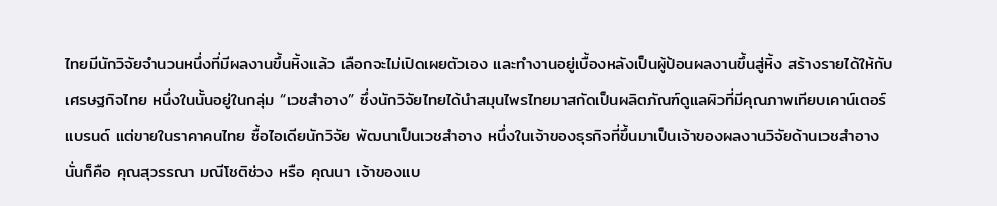ไทยมีนักวิจัยจำนวนหนึ่งที่มีผลงานขึ้นหิ้งแล้ว เลือกจะไม่เปิดเผยตัวเอง และทำงานอยู่เบื้องหลังเป็นผู้ป้อนผลงานขึ้นสู่หิ้ง สร้างรายได้ให้กับเศรษฐกิจไทย หนึ่งในนั้นอยู่ในกลุ่ม “เวชสำอาง” ซึ่งนักวิจัยไทยได้นำสมุนไพรไทยมาสกัดเป็นผลิตภัณฑ์ดูแลผิวที่มีคุณภาพเทียบเคาน์เตอร์แบรนด์ แต่ขายในราคาคนไทย ซื้อไอเดียนักวิจัย พัฒนาเป็นเวชสำอาง หนึ่งในเจ้าของธุรกิจที่ขึ้นมาเป็นเจ้าของผลงานวิจัยด้านเวชสำอาง นั่นก็คือ คุณสุวรรณา มณีโชติช่วง หรือ คุณนา เจ้าของแบ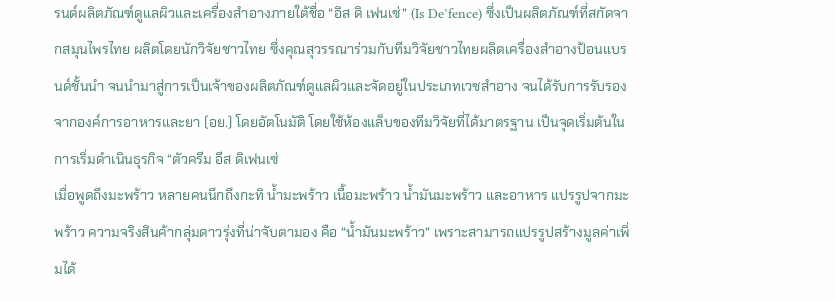รนด์ผลิตภัณฑ์ดูแลผิวและเครื่องสำอางภายใต้ชื่อ “อิส ดิ เฟนเซ่” (Is De’fence) ซึ่งเป็นผลิตภัณฑ์ที่สกัดจากสมุนไพรไทย ผลิตโดยนักวิจัยชาวไทย ซึ่งคุณสุวรรณาร่วมกับทีมวิจัยชาวไทยผลิตเครื่องสำอางป้อนแบรนด์ชั้นนำ จนนำมาสู่การเป็นเจ้าของผลิตภัณฑ์ดูแลผิวและจัดอยู่ในประเภทเวชสำอาง จนได้รับการรับรองจากองค์การอาหารและยา (อย.) โดยอัตโนมัติ โดยใช้ห้องแล็บของทีมวิจัยที่ได้มาตรฐาน เป็นจุดเริ่มต้นในการเริ่มดำเนินธุรกิจ “ตัวครีม อีส ดิเฟนเซ่
เมื่อพูดถึงมะพร้าว หลายคนนึกถึงกะทิ น้ำมะพร้าว เนื้อมะพร้าว น้ำมันมะพร้าว และอาหาร แปรรูปจากมะพร้าว ความจริงสินค้ากลุ่มดาวรุ่งที่น่าจับตามอง คือ “น้ำมันมะพร้าว” เพราะสามารถแปรรูปสร้างมูลค่าเพิ่มได้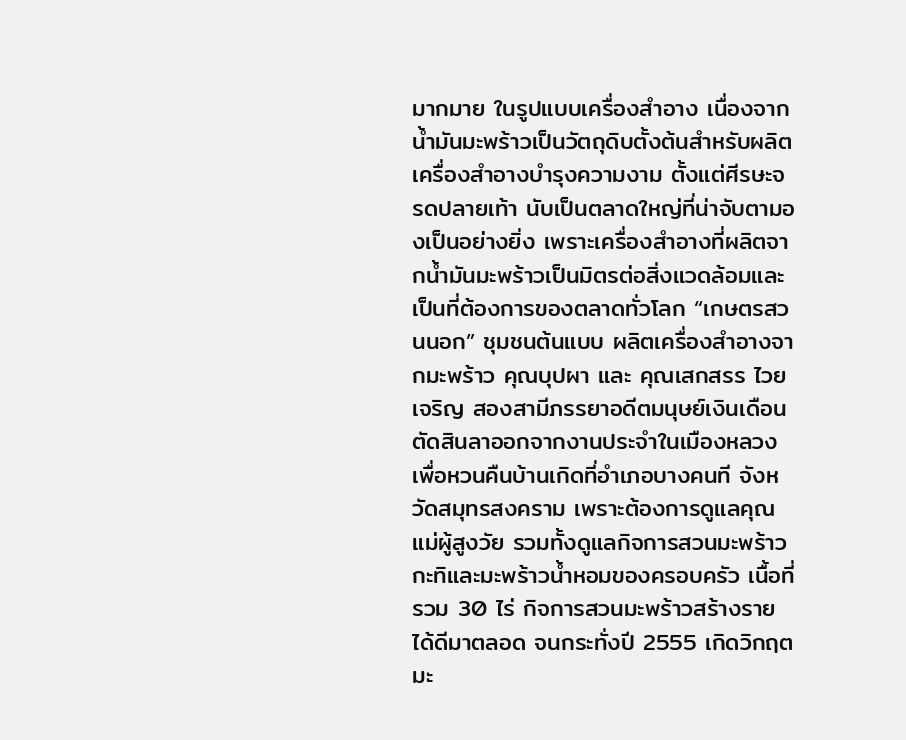มากมาย ในรูปแบบเครื่องสำอาง เนื่องจากน้ำมันมะพร้าวเป็นวัตถุดิบตั้งต้นสำหรับผลิตเครื่องสำอางบำรุงความงาม ตั้งแต่ศีรษะจรดปลายเท้า นับเป็นตลาดใหญ่ที่น่าจับตามองเป็นอย่างยิ่ง เพราะเครื่องสำอางที่ผลิตจากน้ำมันมะพร้าวเป็นมิตรต่อสิ่งแวดล้อมและเป็นที่ต้องการของตลาดทั่วโลก “เกษตรสวนนอก” ชุมชนต้นแบบ ผลิตเครื่องสำอางจากมะพร้าว คุณบุปผา และ คุณเสกสรร ไวยเจริญ สองสามีภรรยาอดีตมนุษย์เงินเดือน ตัดสินลาออกจากงานประจำในเมืองหลวง เพื่อหวนคืนบ้านเกิดที่อำเภอบางคนที จังหวัดสมุทรสงคราม เพราะต้องการดูแลคุณแม่ผู้สูงวัย รวมทั้งดูแลกิจการสวนมะพร้าวกะทิและมะพร้าวน้ำหอมของครอบครัว เนื้อที่รวม 30 ไร่ กิจการสวนมะพร้าวสร้างรายได้ดีมาตลอด จนกระทั่งปี 2555 เกิดวิกฤตมะ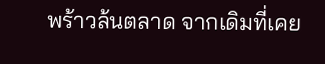พร้าวล้นตลาด จากเดิมที่เคย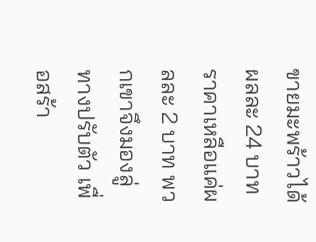ขายมะพร้าวได้ผลละ 24 บาท ราคาเหลือแค่ผลละ 2 บาท พวกเขาจึงมองลู่ทางปรับตัว เพื่อสร้า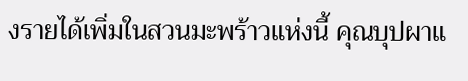งรายได้เพิ่มในสวนมะพร้าวแห่งนี้ คุณบุปผาแ